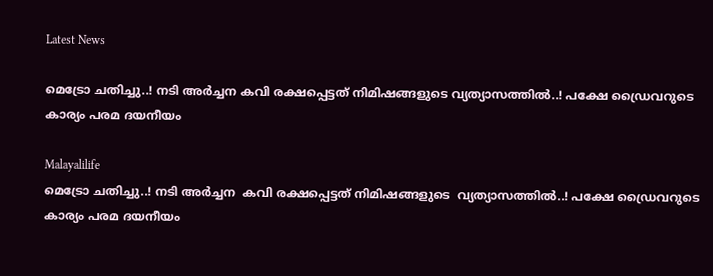Latest News

മെട്രോ ചതിച്ചു..! നടി അര്‍ച്ചന കവി രക്ഷപ്പെട്ടത് നിമിഷങ്ങളുടെ വ്യത്യാസത്തില്‍..! പക്ഷേ ഡ്രൈവറുടെ കാര്യം പരമ ദയനീയം

Malayalilife
മെട്രോ ചതിച്ചു..! നടി അര്‍ച്ചന  കവി രക്ഷപ്പെട്ടത് നിമിഷങ്ങളുടെ  വ്യത്യാസത്തില്‍..! പക്ഷേ ഡ്രൈവറുടെ കാര്യം പരമ ദയനീയം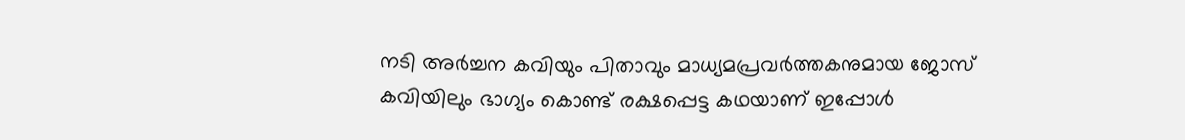നടി അര്‍ച്ചന കവിയും പിതാവും മാധ്യമപ്രവര്‍ത്തകനുമായ ജോസ് കവിയിലും ഭാഗ്യം കൊണ്ട് രക്ഷപ്പെട്ട കഥയാണ് ഇപ്പോള്‍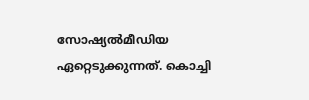സോഷ്യല്‍മീഡിയ ഏറ്റെടുക്കുന്നത്. കൊച്ചി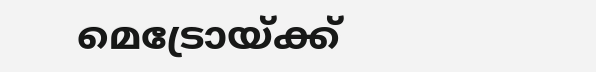മെട്രോയ്ക്ക്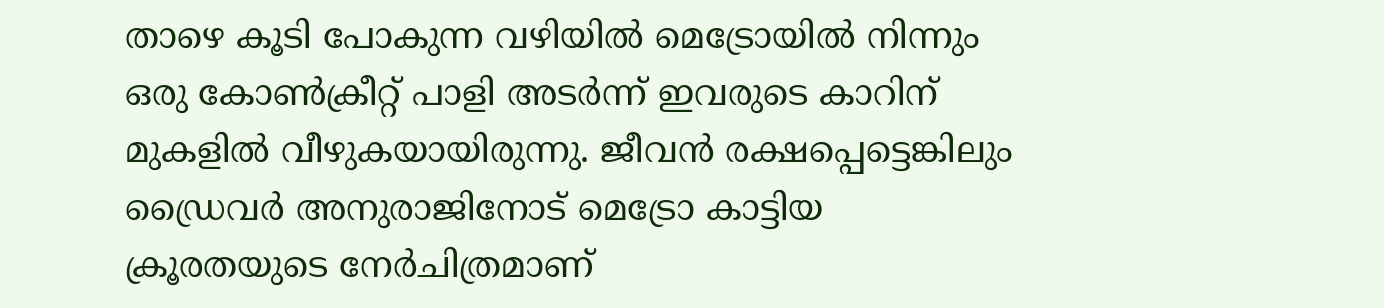താഴെ കൂടി പോകുന്ന വഴിയില്‍ മെട്രോയില്‍ നിന്നും ഒരു കോണ്‍ക്രീറ്റ് പാളി അടര്‍ന്ന് ഇവരുടെ കാറിന് മുകളില്‍ വീഴുകയായിരുന്നു. ജീവന്‍ രക്ഷപ്പെട്ടെങ്കിലും ഡ്രൈവര്‍ അനുരാജിനോട് മെട്രോ കാട്ടിയ ക്രൂരതയുടെ നേര്‍ചിത്രമാണ്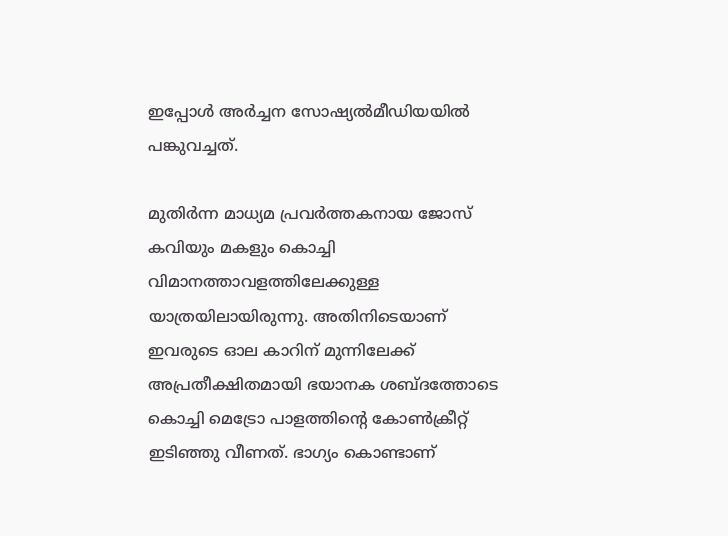ഇപ്പോള്‍ അര്‍ച്ചന സോഷ്യല്‍മീഡിയയില്‍ പങ്കുവച്ചത്.

മുതിര്‍ന്ന മാധ്യമ പ്രവര്‍ത്തകനായ ജോസ് കവിയും മകളും കൊച്ചി വിമാനത്താവളത്തിലേക്കുള്ള യാത്രയിലായിരുന്നു. അതിനിടെയാണ് ഇവരുടെ ഓല കാറിന് മുന്നിലേക്ക് അപ്രതീക്ഷിതമായി ഭയാനക ശബ്ദത്തോടെ കൊച്ചി മെട്രോ പാളത്തിന്റെ കോണ്‍ക്രീറ്റ് ഇടിഞ്ഞു വീണത്. ഭാഗ്യം കൊണ്ടാണ്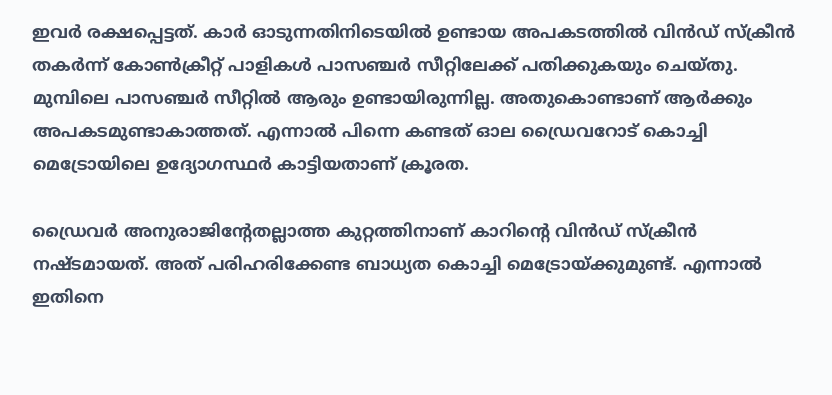ഇവര്‍ രക്ഷപ്പെട്ടത്. കാര്‍ ഓടുന്നതിനിടെയില്‍ ഉണ്ടായ അപകടത്തില്‍ വിന്‍ഡ് സ്‌ക്രീന്‍ തകര്‍ന്ന് കോണ്‍ക്രീറ്റ് പാളികള്‍ പാസഞ്ചര്‍ സീറ്റിലേക്ക് പതിക്കുകയും ചെയ്തു. മുമ്പിലെ പാസഞ്ചര്‍ സീറ്റില്‍ ആരും ഉണ്ടായിരുന്നില്ല. അതുകൊണ്ടാണ് ആര്‍ക്കും അപകടമുണ്ടാകാത്തത്. എന്നാല്‍ പിന്നെ കണ്ടത് ഓല ഡ്രൈവറോട് കൊച്ചി മെട്രോയിലെ ഉദ്യോഗസ്ഥര്‍ കാട്ടിയതാണ് ക്രൂരത.

ഡ്രൈവര്‍ അനുരാജിന്റേതല്ലാത്ത കുറ്റത്തിനാണ് കാറിന്റെ വിന്‍ഡ് സ്‌ക്രീന്‍ നഷ്ടമായത്. അത് പരിഹരിക്കേണ്ട ബാധ്യത കൊച്ചി മെട്രോയ്ക്കുമുണ്ട്. എന്നാല്‍ ഇതിനെ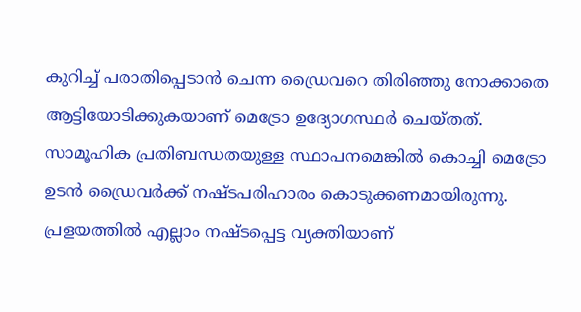കുറിച്ച് പരാതിപ്പെടാന്‍ ചെന്ന ഡ്രൈവറെ തിരിഞ്ഞു നോക്കാതെ ആട്ടിയോടിക്കുകയാണ് മെട്രോ ഉദ്യോഗസ്ഥര്‍ ചെയ്തത്. സാമൂഹിക പ്രതിബന്ധതയുള്ള സ്ഥാപനമെങ്കില്‍ കൊച്ചി മെട്രോ ഉടന്‍ ഡ്രൈവര്‍ക്ക് നഷ്ടപരിഹാരം കൊടുക്കണമായിരുന്നു. പ്രളയത്തില്‍ എല്ലാം നഷ്ടപ്പെട്ട വ്യക്തിയാണ്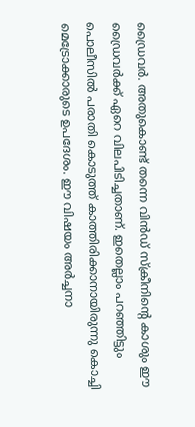ഡ്രൈവര്‍. അതുകൊണ്ട് തന്നെ വിന്‍ഡ് സ്‌ക്രീനിന്റെ കാശും ഈ ഡ്രൈവര്‍ക്ക് ഏറെ വിലപിടിച്ചതാണ്. ഇതെല്ലാം പറഞ്ഞിട്ടും പൊലീസില്‍ പരാതി കൊടുത്ത് കാത്തിരിക്കാനായിരുന്നു കൊച്ചി മെട്രോക്കാരുടെ ഉപദേശം. ഈ വിഷയം അര്‍ച്ചനാ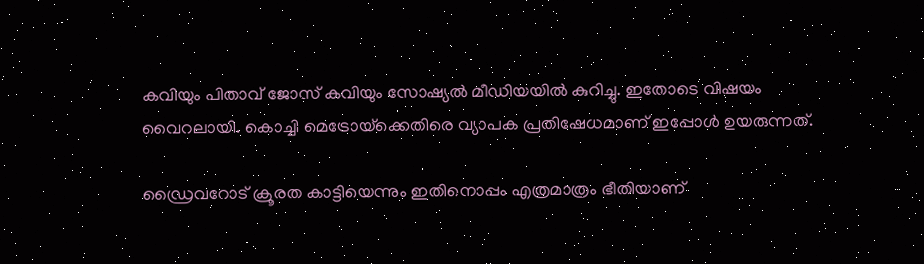കവിയും പിതാവ് ജോസ് കവിയും സോഷ്യല്‍ മീഡിയയില്‍ കുറിച്ചു. ഇതോടെ വിഷയം വൈറലായി. കൊച്ചി മെട്രോയ്‌ക്കെതിരെ വ്യാപക പ്രതിഷേധമാണ് ഇപ്പോള്‍ ഉയരുന്നത്.

ഡ്രൈവറോട് ക്രൂരത കാട്ടിയെന്നും ഇതിനൊപ്പം എത്രമാത്രം ഭീതിയാണ്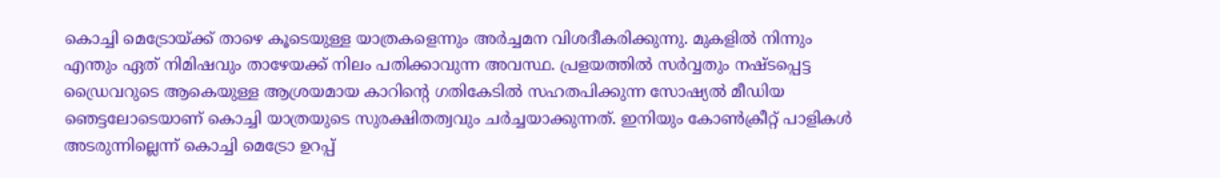കൊച്ചി മെട്രോയ്ക്ക് താഴെ കൂടെയുള്ള യാത്രകളെന്നും അര്‍ച്ചമന വിശദീകരിക്കുന്നു. മുകളില്‍ നിന്നും എന്തും ഏത് നിമിഷവും താഴേയക്ക് നിലം പതിക്കാവുന്ന അവസ്ഥ. പ്രളയത്തില്‍ സര്‍വ്വതും നഷ്ടപ്പെട്ട ഡ്രൈവറുടെ ആകെയുള്ള ആശ്രയമായ കാറിന്റെ ഗതികേടില്‍ സഹതപിക്കുന്ന സോഷ്യല്‍ മീഡിയ ഞെട്ടലോടെയാണ് കൊച്ചി യാത്രയുടെ സുരക്ഷിതത്വവും ചര്‍ച്ചയാക്കുന്നത്. ഇനിയും കോണ്‍ക്രീറ്റ് പാളികള്‍ അടരുന്നില്ലെന്ന് കൊച്ചി മെട്രോ ഉറപ്പ്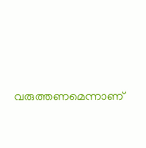വരുത്തണമെന്നാണ്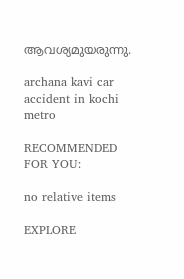ആവശ്യമുയരുന്നു.

archana kavi car accident in kochi metro

RECOMMENDED FOR YOU:

no relative items

EXPLORE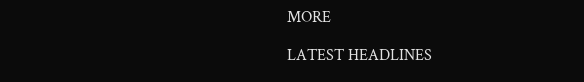MORE

LATEST HEADLINES